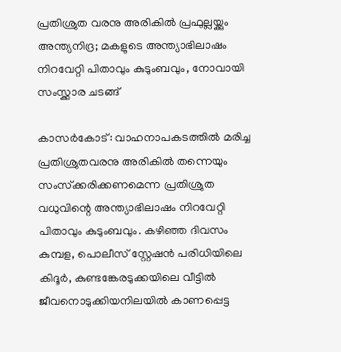പ്രതിശ്രുത വരനു അരികില്‍ പ്രഫുല്ലയ്ക്കും അന്ത്യനിദ്ര; മകളുടെ അന്ത്യാഭിലാഷം നിറവേറ്റി പിതാവും കുടുംബവും, നോവായി സംസ്ക്കാര ചടങ്ങ്

കാസര്‍കോട്: വാഹനാപകടത്തില്‍ മരിച്ച പ്രതിശ്രുതവരനു അരികില്‍ തന്നെയും സംസ്‌ക്കരിക്കണമെന്ന പ്രതിശ്രുത വധുവിന്റെ അന്ത്യാഭിലാഷം നിറവേറ്റി പിതാവും കുടുംബവും. കഴിഞ്ഞ ദിവസം കുമ്പള, പൊലീസ് സ്റ്റേഷന്‍ പരിധിയിലെ കിദൂര്‍, കുണ്ടങ്കേരടുക്കയിലെ വീട്ടിൽ ജീവനൊടുക്കിയനിലയിൽ കാണപ്പെട്ട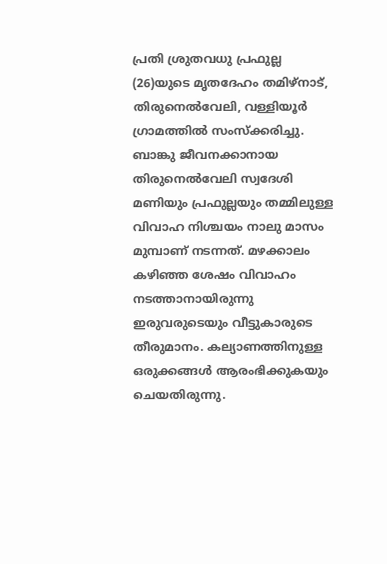പ്രതി ശ്രുതവധു പ്രഫുല്ല (26)യുടെ മൃതദേഹം തമിഴ്‌നാട്, തിരുനെല്‍വേലി, വള്ളിയൂര്‍ ഗ്രാമത്തില്‍ സംസ്‌ക്കരിച്ചു.
ബാങ്കു ജീവനക്കാനായ തിരുനെല്‍വേലി സ്വദേശി മണിയും പ്രഫുല്ലയും തമ്മിലുള്ള വിവാഹ നിശ്ചയം നാലു മാസം മുമ്പാണ് നടന്നത്. മഴക്കാലം കഴിഞ്ഞ ശേഷം വിവാഹം നടത്താനായിരുന്നു ഇരുവരുടെയും വീട്ടുകാരുടെ തീരുമാനം. കല്യാണത്തിനുള്ള ഒരുക്കങ്ങൾ ആരംഭിക്കുകയും ചെയതിരുന്നു.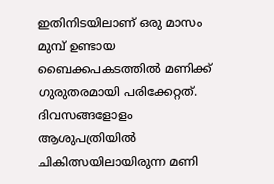ഇതിനിടയിലാണ് ഒരു മാസം മുമ്പ് ഉണ്ടായ ബൈക്കപകടത്തില്‍ മണിക്ക് ഗുരുതരമായി പരിക്കേറ്റത്. ദിവസങ്ങളോളം ആശുപത്രിയില്‍ ചികിത്സയിലായിരുന്ന മണി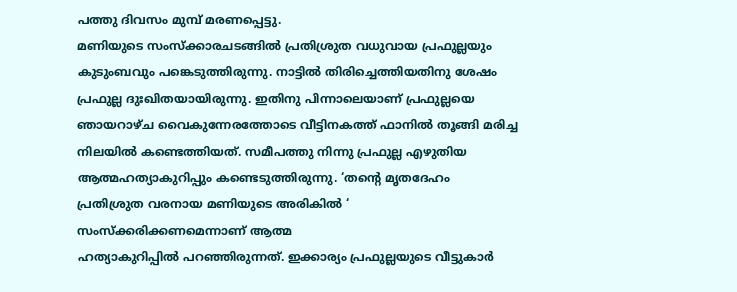പത്തു ദിവസം മുമ്പ് മരണപ്പെട്ടു.
മണിയുടെ സംസ്‌ക്കാരചടങ്ങില്‍ പ്രതിശ്രുത വധുവായ പ്രഫുല്ലയും കുടുംബവും പങ്കെടുത്തിരുന്നു. നാട്ടില്‍ തിരിച്ചെത്തിയതിനു ശേഷം പ്രഫുല്ല ദുഃഖിതയായിരുന്നു. ഇതിനു പിന്നാലെയാണ് പ്രഫുല്ലയെ ഞായറാഴ്ച വൈകുന്നേരത്തോടെ വീട്ടിനകത്ത് ഫാനില്‍ തൂങ്ങി മരിച്ച നിലയില്‍ കണ്ടെത്തിയത്. സമീപത്തു നിന്നു പ്രഫുല്ല എഴുതിയ ആത്മഹത്യാകുറിപ്പും കണ്ടെടുത്തിരുന്നു. ‘തന്റെ മൃതദേഹം പ്രതിശ്രുത വരനായ മണിയുടെ അരികില്‍ ‘ സംസ്‌ക്കരിക്കണമെന്നാണ് ആത്മ
ഹത്യാകുറിപ്പില്‍ പറഞ്ഞിരുന്നത്. ഇക്കാര്യം പ്രഫുല്ലയുടെ വീട്ടുകാര്‍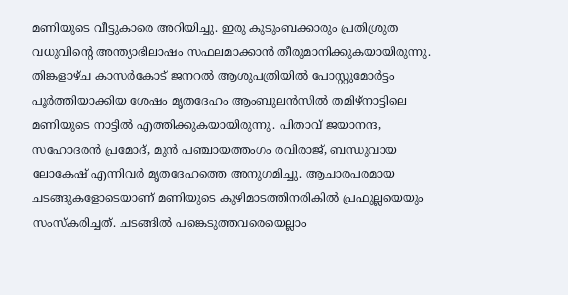മണിയുടെ വീട്ടുകാരെ അറിയിച്ചു. ഇരു കുടുംബക്കാരും പ്രതിശ്രുത വധുവിന്റെ അന്ത്യാഭിലാഷം സഫലമാക്കാന്‍ തീരുമാനിക്കുകയായിരുന്നു. തിങ്കളാഴ്ച കാസര്‍കോട് ജനറല്‍ ആശുപത്രിയില്‍ പോസ്റ്റുമോര്‍ട്ടം പൂര്‍ത്തിയാക്കിയ ശേഷം മൃതദേഹം ആംബുലന്‍സില്‍ തമിഴ്നാട്ടിലെ മണിയുടെ നാട്ടില്‍ എത്തിക്കുകയായിരുന്നു. പിതാവ് ജയാനന്ദ, സഹോദരന്‍ പ്രമോദ്, മുന്‍ പഞ്ചായത്തംഗം രവിരാജ്, ബന്ധുവായ ലോകേഷ് എന്നിവര്‍ മൃതദേഹത്തെ അനുഗമിച്ചു. ആചാരപരമായ ചടങ്ങുകളോടെയാണ് മണിയുടെ കുഴിമാടത്തിനരികില്‍ പ്രഫുല്ലയെയും സംസ്‌കരിച്ചത്. ചടങ്ങില്‍ പങ്കെടുത്തവരെയെല്ലാം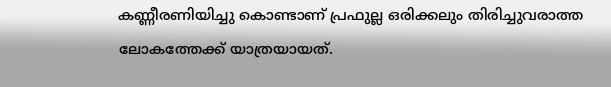കണ്ണീരണിയിച്ചു കൊണ്ടാണ് പ്രഫുല്ല ഒരിക്കലും തിരിച്ചുവരാത്ത ലോകത്തേക്ക് യാത്രയായത്.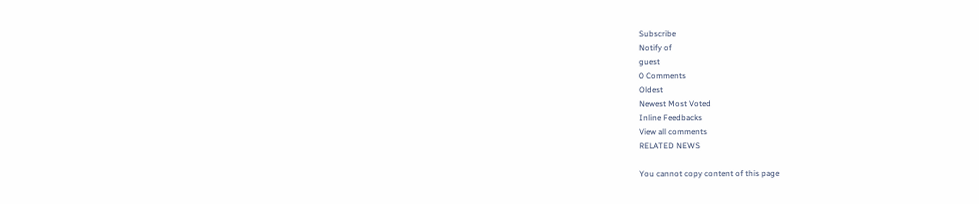Subscribe
Notify of
guest
0 Comments
Oldest
Newest Most Voted
Inline Feedbacks
View all comments
RELATED NEWS

You cannot copy content of this page